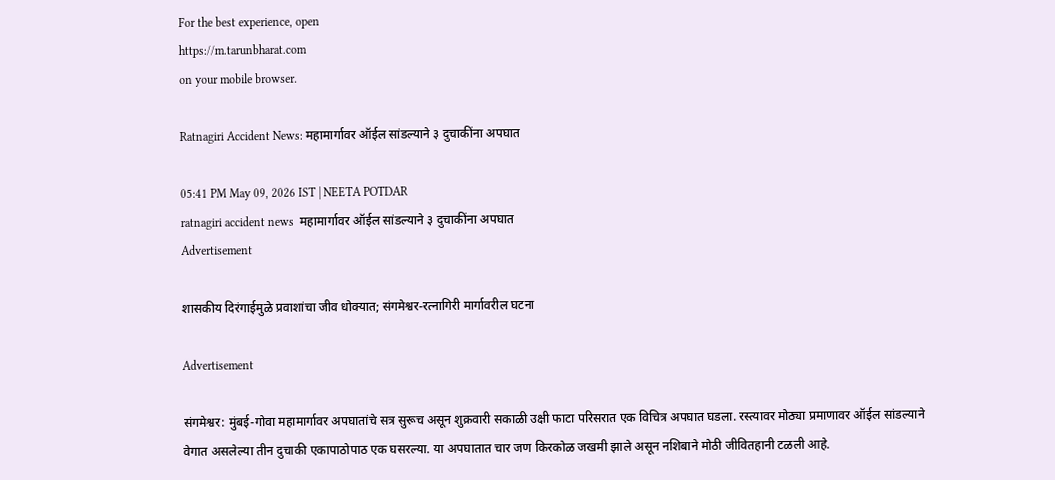For the best experience, open
https://m.tarunbharat.com
on your mobile browser.

Ratnagiri Accident News: महामार्गावर ऑईल सांडल्याने ३ दुचाकींना अपघात

05:41 PM May 09, 2026 IST | NEETA POTDAR
ratnagiri accident news  महामार्गावर ऑईल सांडल्याने ३ दुचाकींना अपघात
Advertisement

शासकीय दिरंगाईमुळे प्रवाशांचा जीव धोक्यात; संगमेश्वर-रत्नागिरी मार्गावरील घटना

Advertisement

संगमेश्वर: मुंबई-गोवा महामार्गावर अपघातांचे सत्र सुरूच असून शुक्रवारी सकाळी उक्षी फाटा परिसरात एक विचित्र अपघात घडला. रस्त्यावर मोठ्या प्रमाणावर ऑईल सांडल्याने वेगात असलेल्या तीन दुचाकी एकापाठोपाठ एक घसरल्या. या अपघातात चार जण किरकोळ जखमी झाले असून नशिबाने मोठी जीवितहानी टळली आहे.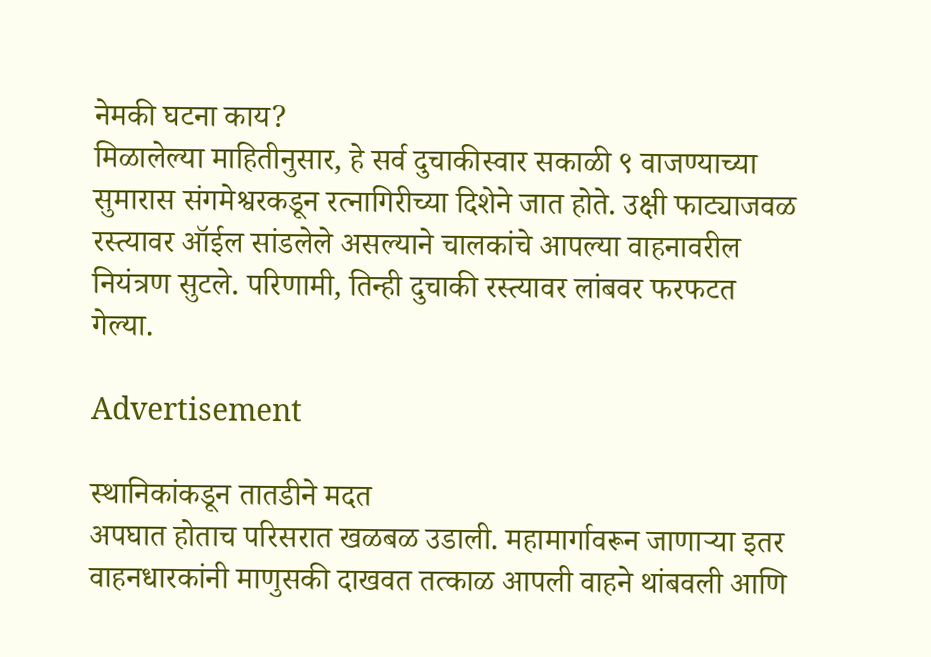नेमकी घटना काय?
मिळालेल्या माहितीनुसार, हे सर्व दुचाकीस्वार सकाळी ९ वाजण्याच्या सुमारास संगमेश्वरकडून रत्नागिरीच्या दिशेने जात होते. उक्षी फाट्याजवळ रस्त्यावर ऑईल सांडलेले असल्याने चालकांचे आपल्या वाहनावरील नियंत्रण सुटले. परिणामी, तिन्ही दुचाकी रस्त्यावर लांबवर फरफटत गेल्या.

Advertisement

स्थानिकांकडून तातडीने मदत
अपघात होताच परिसरात खळबळ उडाली. महामार्गावरून जाणाऱ्या इतर वाहनधारकांनी माणुसकी दाखवत तत्काळ आपली वाहने थांबवली आणि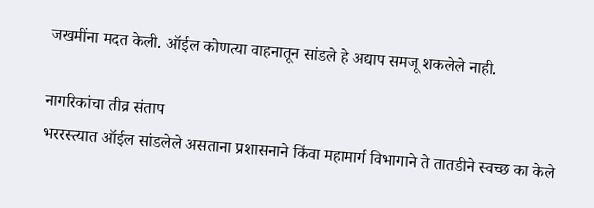जखमींना मदत केली. ऑईल कोणत्या वाहनातून सांडले हे अद्याप समजू शकलेले नाही.

नागरिकांचा तीव्र संताप
भररस्त्यात ऑईल सांडलेले असताना प्रशासनाने किंवा महामार्ग विभागाने ते तातडीने स्वच्छ का केले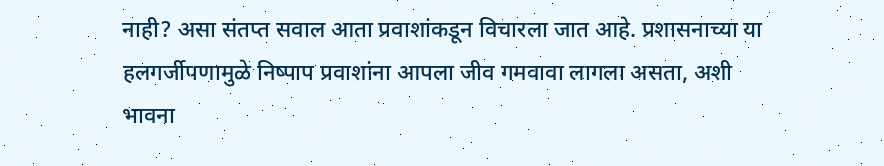नाही? असा संतप्त सवाल आता प्रवाशांकडून विचारला जात आहे. प्रशासनाच्या या हलगर्जीपणामुळे निष्पाप प्रवाशांना आपला जीव गमवावा लागला असता, अशी भावना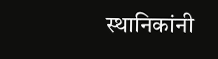स्थानिकांनी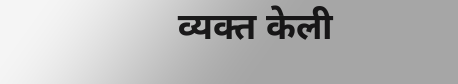व्यक्त केली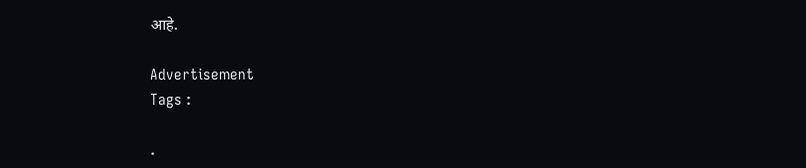आहे.

Advertisement
Tags :

.